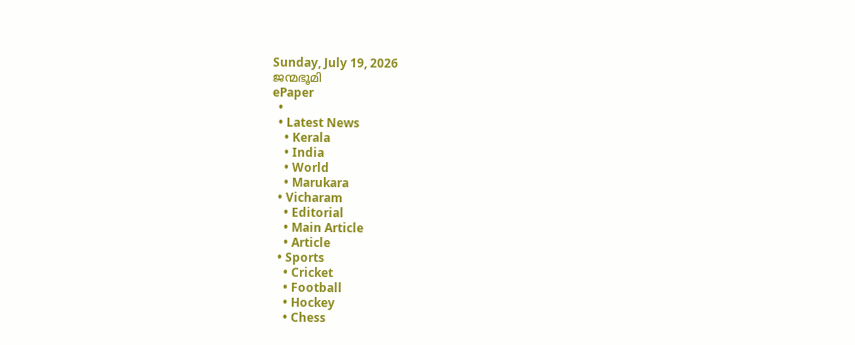Sunday, July 19, 2026
ജന്മഭൂമി
ePaper
  •
  • Latest News
    • Kerala
    • India
    • World
    • Marukara
  • Vicharam
    • Editorial
    • Main Article
    • Article
  • Sports
    • Cricket
    • Football
    • Hockey
    • Chess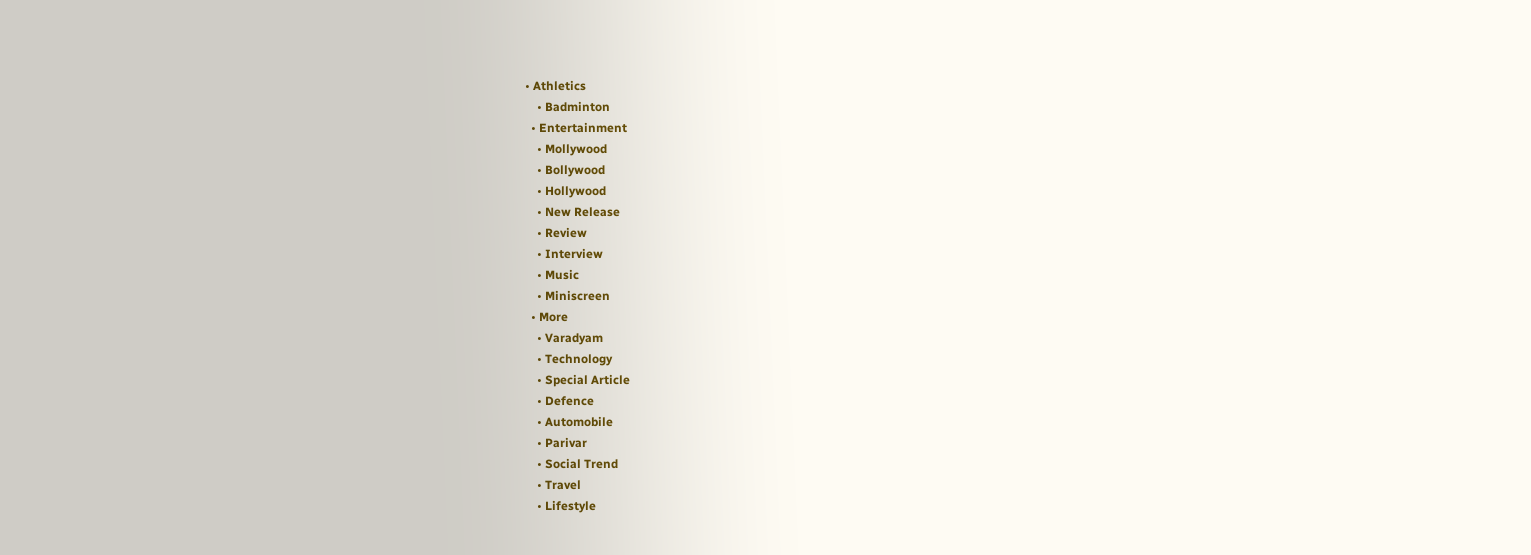• Athletics
    • Badminton
  • Entertainment
    • Mollywood
    • Bollywood
    • Hollywood
    • New Release
    • Review
    • Interview
    • Music
    • Miniscreen
  • More
    • Varadyam
    • Technology
    • Special Article
    • Defence
    • Automobile
    • Parivar
    • Social Trend
    • Travel
    • Lifestyle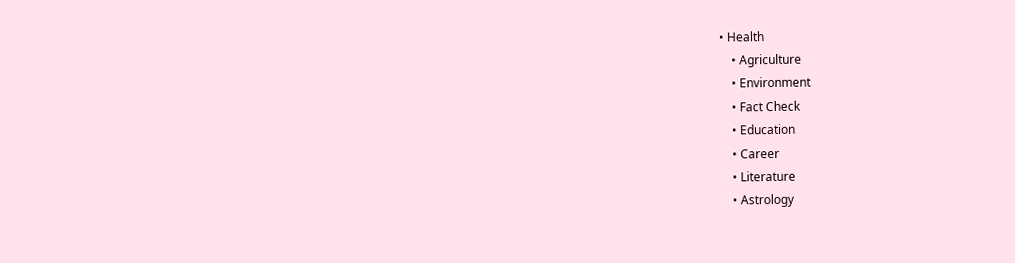• Health
    • Agriculture
    • Environment
    • Fact Check
    • Education
    • Career
    • Literature
    • Astrology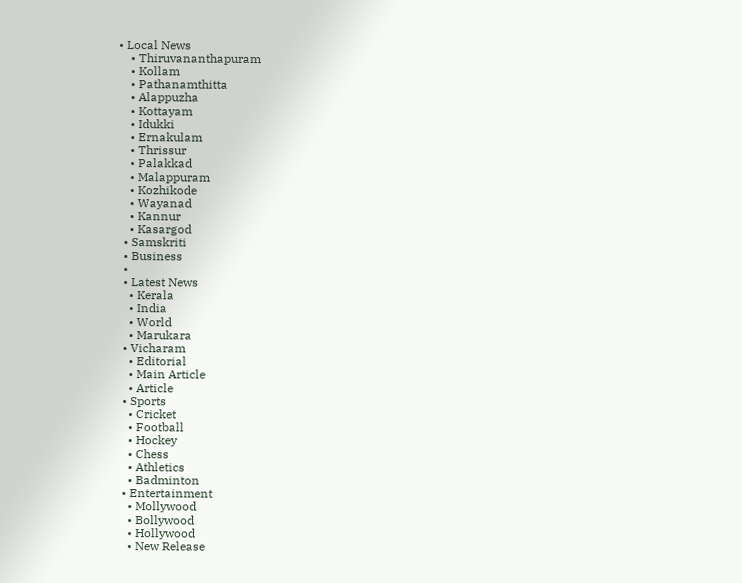• Local News
    • Thiruvananthapuram
    • Kollam
    • Pathanamthitta
    • Alappuzha
    • Kottayam
    • Idukki
    • Ernakulam
    • Thrissur
    • Palakkad
    • Malappuram
    • Kozhikode
    • Wayanad
    • Kannur
    • Kasargod
  • Samskriti
  • Business
  •
  • Latest News
    • Kerala
    • India
    • World
    • Marukara
  • Vicharam
    • Editorial
    • Main Article
    • Article
  • Sports
    • Cricket
    • Football
    • Hockey
    • Chess
    • Athletics
    • Badminton
  • Entertainment
    • Mollywood
    • Bollywood
    • Hollywood
    • New Release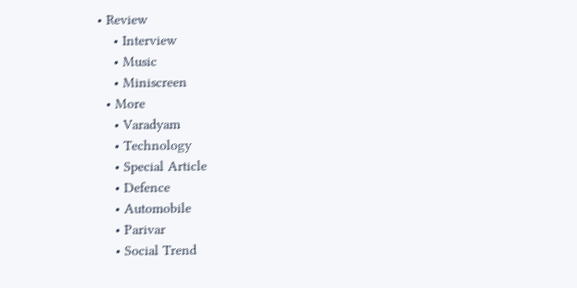• Review
    • Interview
    • Music
    • Miniscreen
  • More
    • Varadyam
    • Technology
    • Special Article
    • Defence
    • Automobile
    • Parivar
    • Social Trend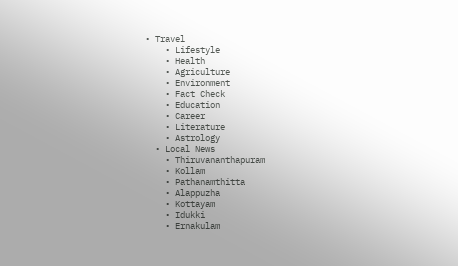• Travel
    • Lifestyle
    • Health
    • Agriculture
    • Environment
    • Fact Check
    • Education
    • Career
    • Literature
    • Astrology
  • Local News
    • Thiruvananthapuram
    • Kollam
    • Pathanamthitta
    • Alappuzha
    • Kottayam
    • Idukki
    • Ernakulam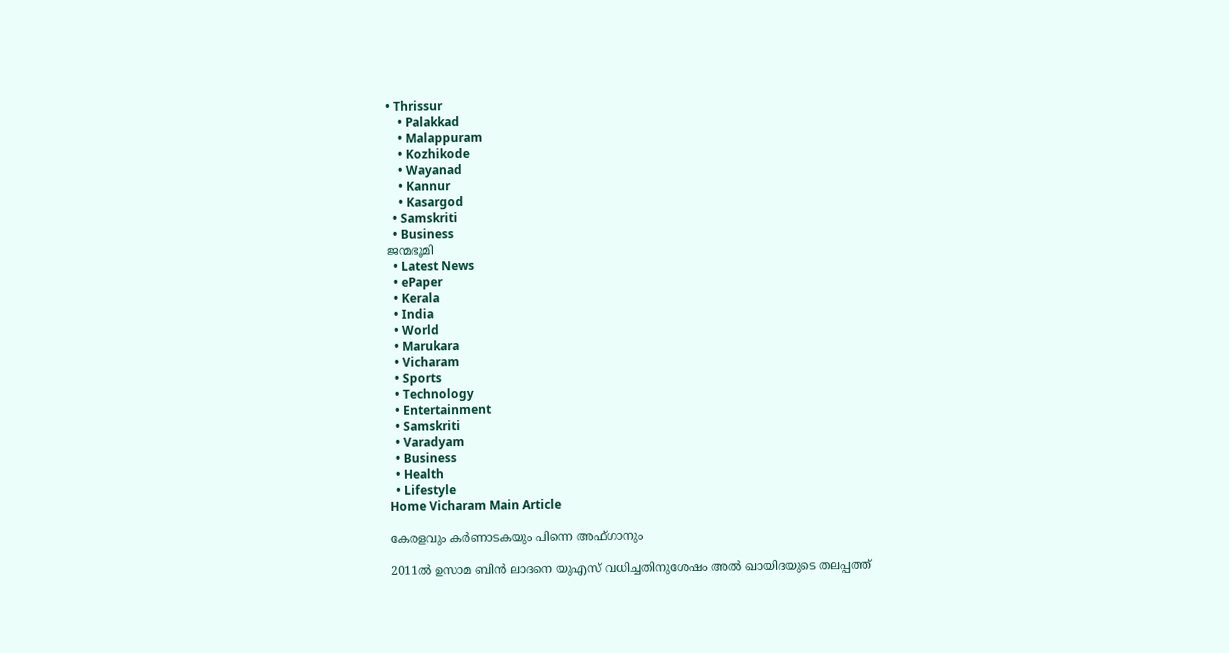• Thrissur
    • Palakkad
    • Malappuram
    • Kozhikode
    • Wayanad
    • Kannur
    • Kasargod
  • Samskriti
  • Business
ജന്മഭൂമി
  • Latest News
  • ePaper
  • Kerala
  • India
  • World
  • Marukara
  • Vicharam
  • Sports
  • Technology
  • Entertainment
  • Samskriti
  • Varadyam
  • Business
  • Health
  • Lifestyle
Home Vicharam Main Article

കേരളവും കര്‍ണാടകയും പിന്നെ അഫ്ഗാനും

2011ല്‍ ഉസാമ ബിന്‍ ലാദനെ യുഎസ് വധിച്ചതിനുശേഷം അല്‍ ഖായിദയുടെ തലപ്പത്ത്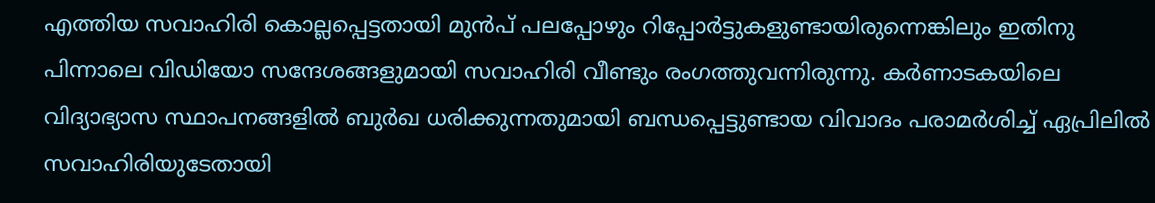എത്തിയ സവാഹിരി കൊല്ലപ്പെട്ടതായി മുന്‍പ് പലപ്പോഴും റിപ്പോര്‍ട്ടുകളുണ്ടായിരുന്നെങ്കിലും ഇതിനു പിന്നാലെ വിഡിയോ സന്ദേശങ്ങളുമായി സവാഹിരി വീണ്ടും രംഗത്തുവന്നിരുന്നു. കര്‍ണാടകയിലെ വിദ്യാഭ്യാസ സ്ഥാപനങ്ങളില്‍ ബുര്‍ഖ ധരിക്കുന്നതുമായി ബന്ധപ്പെട്ടുണ്ടായ വിവാദം പരാമര്‍ശിച്ച് ഏപ്രിലില്‍ സവാഹിരിയുടേതായി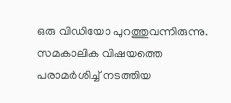ഒരു വിഡിയോ പുറത്തുവന്നിരുന്നു. സമകാലിക വിഷയത്തെ പരാമര്‍ശിച്ച് നടത്തിയ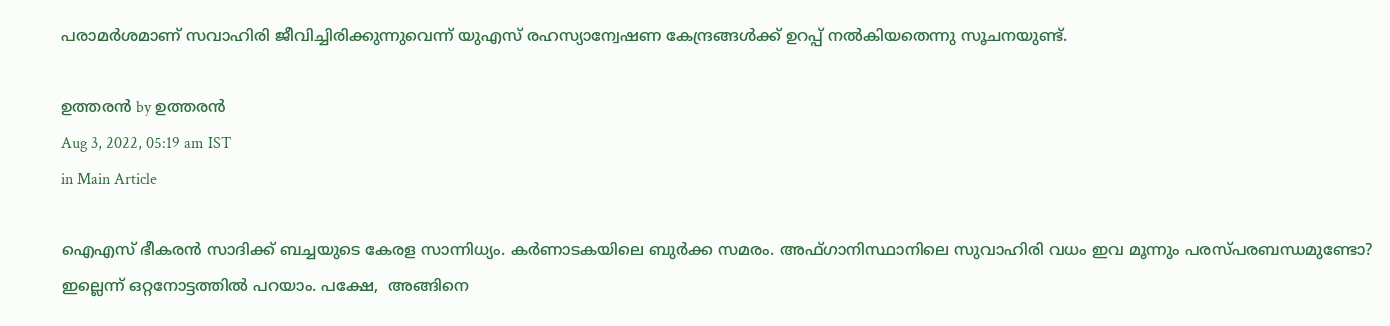പരാമര്‍ശമാണ് സവാഹിരി ജീവിച്ചിരിക്കുന്നുവെന്ന് യുഎസ് രഹസ്യാന്വേഷണ കേന്ദ്രങ്ങള്‍ക്ക് ഉറപ്പ് നല്‍കിയതെന്നു സൂചനയുണ്ട്.

ഉത്തരന്‍ by ഉത്തരന്‍
Aug 3, 2022, 05:19 am IST
in Main Article

ഐഎസ് ഭീകരന്‍ സാദിക്ക് ബച്ചയുടെ കേരള സാന്നിധ്യം. കര്‍ണാടകയിലെ ബുര്‍ക്ക സമരം. അഫ്ഗാനിസ്ഥാനിലെ സുവാഹിരി വധം ഇവ മൂന്നും പരസ്പരബന്ധമുണ്ടോ? ഇല്ലെന്ന് ഒറ്റനോട്ടത്തില്‍ പറയാം. പക്ഷേ,  അങ്ങിനെ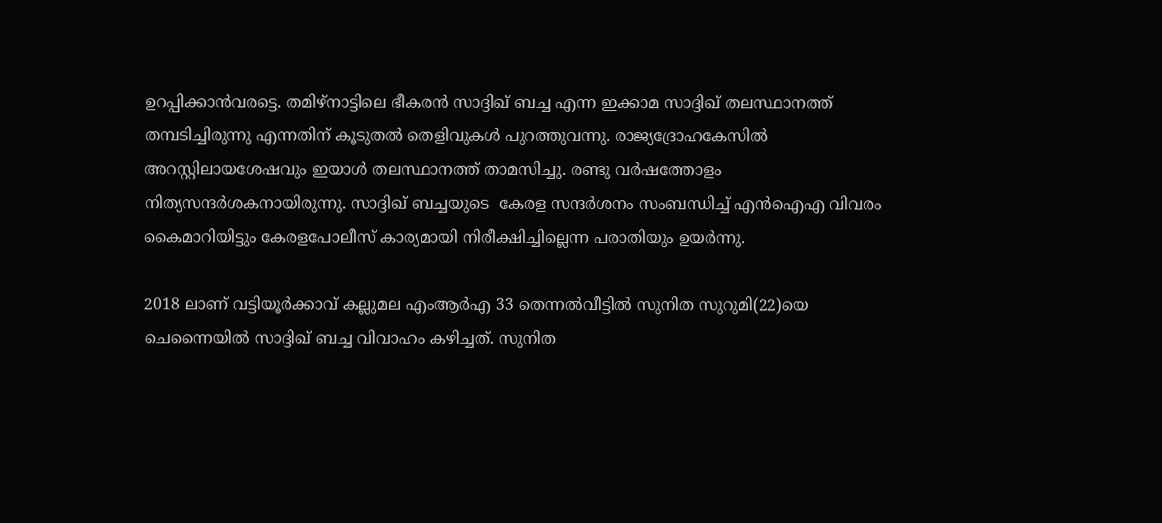ഉറപ്പിക്കാന്‍വരട്ടെ. തമിഴ്‌നാട്ടിലെ ഭീകരന്‍ സാദ്ദിഖ് ബച്ച എന്ന ഇക്കാമ സാദ്ദിഖ് തലസ്ഥാനത്ത് തമ്പടിച്ചിരുന്നു എന്നതിന് കൂടുതല്‍ തെളിവുകള്‍ പുറത്തുവന്നു. രാജ്യദ്രോഹകേസില്‍ അറസ്റ്റിലായശേഷവും ഇയാള്‍ തലസ്ഥാനത്ത് താമസിച്ചു. രണ്ടു വര്‍ഷത്തോളം നിത്യസന്ദര്‍ശകനായിരുന്നു. സാദ്ദിഖ് ബച്ചയുടെ  കേരള സന്ദര്‍ശനം സംബന്ധിച്ച് എന്‍ഐഎ വിവരം കൈമാറിയിട്ടും കേരളപോലീസ് കാര്യമായി നിരീക്ഷിച്ചില്ലെന്ന പരാതിയും ഉയര്‍ന്നു.

2018 ലാണ് വട്ടിയൂര്‍ക്കാവ് കല്ലുമല എംആര്‍എ 33 തെന്നല്‍വീട്ടില്‍ സുനിത സുറുമി(22)യെ ചെന്നൈയില്‍ സാദ്ദിഖ് ബച്ച വിവാഹം കഴിച്ചത്. സുനിത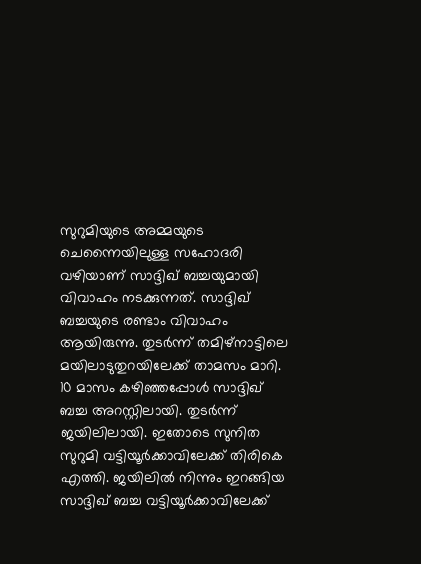സുറുമിയുടെ അമ്മയുടെ ചെന്നൈയിലുള്ള സഹോദരി വഴിയാണ് സാദ്ദിഖ് ബച്ചയുമായി വിവാഹം നടക്കുന്നത്. സാദ്ദിഖ് ബച്ചയുടെ രണ്ടാം വിവാഹം ആയിരുന്നു. തുടര്‍ന്ന് തമിഴ്‌നാട്ടിലെ മയിലാടുതുറയിലേക്ക് താമസം മാറി. 10 മാസം കഴിഞ്ഞപ്പോള്‍ സാദ്ദിഖ് ബച്ച അറസ്റ്റിലായി. തുടര്‍ന്ന് ജയിലിലായി. ഇതോടെ സുനിത സുറുമി വട്ടിയൂര്‍ക്കാവിലേക്ക് തിരികെ എത്തി. ജയിലില്‍ നിന്നും ഇറങ്ങിയ സാദ്ദിഖ് ബച്ച വട്ടിയൂര്‍ക്കാവിലേക്ക്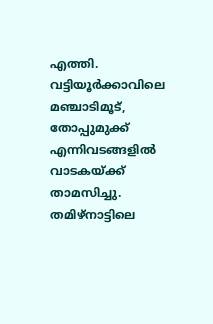എത്തി. വട്ടിയൂര്‍ക്കാവിലെ മഞ്ചാടിമൂട്, തോപ്പുമുക്ക് എന്നിവടങ്ങളില്‍ വാടകയ്‌ക്ക് താമസിച്ചു. തമിഴ്‌നാട്ടിലെ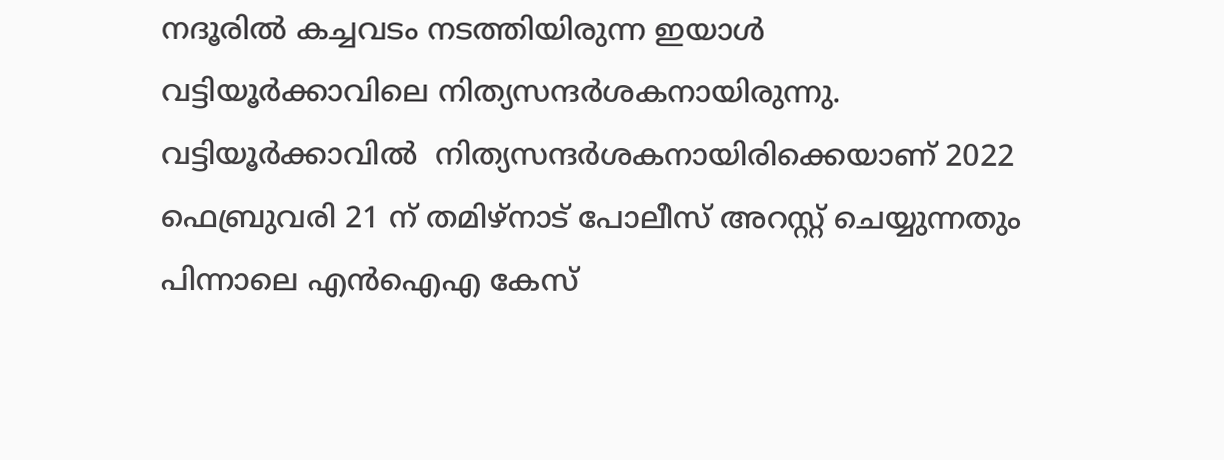നദൂരില്‍ കച്ചവടം നടത്തിയിരുന്ന ഇയാള്‍ വട്ടിയൂര്‍ക്കാവിലെ നിത്യസന്ദര്‍ശകനായിരുന്നു. വട്ടിയൂര്‍ക്കാവില്‍  നിത്യസന്ദര്‍ശകനായിരിക്കെയാണ് 2022 ഫെബ്രുവരി 21 ന് തമിഴ്‌നാട് പോലീസ് അറസ്റ്റ് ചെയ്യുന്നതും പിന്നാലെ എന്‍ഐഎ കേസ്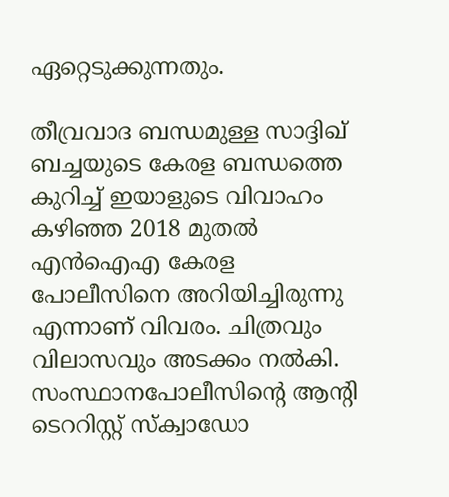ഏറ്റെടുക്കുന്നതും.

തീവ്രവാദ ബന്ധമുള്ള സാദ്ദിഖ് ബച്ചയുടെ കേരള ബന്ധത്തെ കുറിച്ച് ഇയാളുടെ വിവാഹം കഴിഞ്ഞ 2018 മുതല്‍ എന്‍ഐഎ കേരള പോലീസിനെ അറിയിച്ചിരുന്നു എന്നാണ് വിവരം. ചിത്രവും വിലാസവും അടക്കം നല്‍കി. സംസ്ഥാനപോലീസിന്റെ ആന്റി ടെററിസ്റ്റ് സ്‌ക്വാഡോ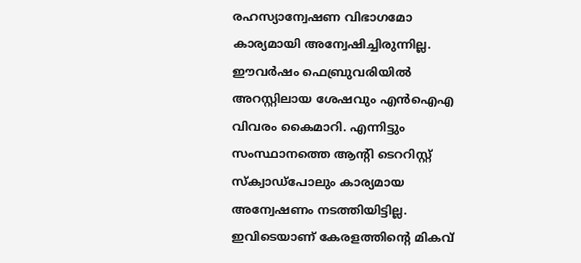രഹസ്യാന്വേഷണ വിഭാഗമോ കാര്യമായി അന്വേഷിച്ചിരുന്നില്ല. ഈവര്‍ഷം ഫെബ്രുവരിയില്‍ അറസ്റ്റിലായ ശേഷവും എന്‍ഐഎ വിവരം കൈമാറി. എന്നിട്ടും സംസ്ഥാനത്തെ ആന്റി ടെററിസ്റ്റ് സ്‌ക്വാഡ്‌പോലും കാര്യമായ അന്വേഷണം നടത്തിയിട്ടില്ല. ഇവിടെയാണ് കേരളത്തിന്റെ മികവ്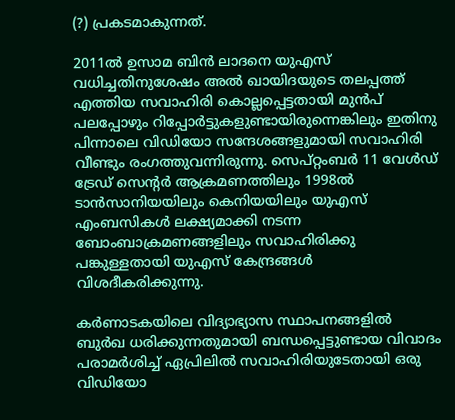(?) പ്രകടമാകുന്നത്.

2011ല്‍ ഉസാമ ബിന്‍ ലാദനെ യുഎസ് വധിച്ചതിനുശേഷം അല്‍ ഖായിദയുടെ തലപ്പത്ത് എത്തിയ സവാഹിരി കൊല്ലപ്പെട്ടതായി മുന്‍പ് പലപ്പോഴും റിപ്പോര്‍ട്ടുകളുണ്ടായിരുന്നെങ്കിലും ഇതിനു പിന്നാലെ വിഡിയോ സന്ദേശങ്ങളുമായി സവാഹിരി വീണ്ടും രംഗത്തുവന്നിരുന്നു. സെപ്റ്റംബര്‍ 11 വേള്‍ഡ് ട്രേഡ് സെന്റര്‍ ആക്രമണത്തിലും 1998ല്‍ ടാന്‍സാനിയയിലും കെനിയയിലും യുഎസ് എംബസികള്‍ ലക്ഷ്യമാക്കി നടന്ന ബോംബാക്രമണങ്ങളിലും സവാഹിരിക്കു പങ്കുള്ളതായി യുഎസ് കേന്ദ്രങ്ങള്‍ വിശദീകരിക്കുന്നു.

കര്‍ണാടകയിലെ വിദ്യാഭ്യാസ സ്ഥാപനങ്ങളില്‍ ബുര്‍ഖ ധരിക്കുന്നതുമായി ബന്ധപ്പെട്ടുണ്ടായ വിവാദം പരാമര്‍ശിച്ച് ഏപ്രിലില്‍ സവാഹിരിയുടേതായി ഒരു വിഡിയോ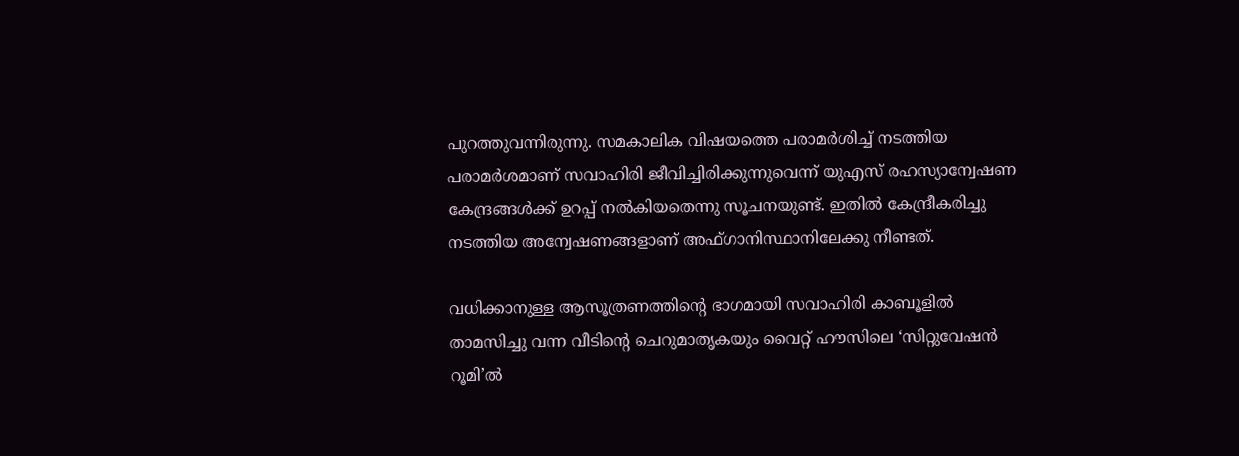പുറത്തുവന്നിരുന്നു. സമകാലിക വിഷയത്തെ പരാമര്‍ശിച്ച് നടത്തിയ പരാമര്‍ശമാണ് സവാഹിരി ജീവിച്ചിരിക്കുന്നുവെന്ന് യുഎസ് രഹസ്യാന്വേഷണ കേന്ദ്രങ്ങള്‍ക്ക് ഉറപ്പ് നല്‍കിയതെന്നു സൂചനയുണ്ട്. ഇതില്‍ കേന്ദ്രീകരിച്ചു നടത്തിയ അന്വേഷണങ്ങളാണ് അഫ്ഗാനിസ്ഥാനിലേക്കു നീണ്ടത്.

വധിക്കാനുള്ള ആസൂത്രണത്തിന്റെ ഭാഗമായി സവാഹിരി കാബൂളില്‍ താമസിച്ചു വന്ന വീടിന്റെ ചെറുമാതൃകയും വൈറ്റ് ഹൗസിലെ ‘സിറ്റുവേഷന്‍ റൂമി’ല്‍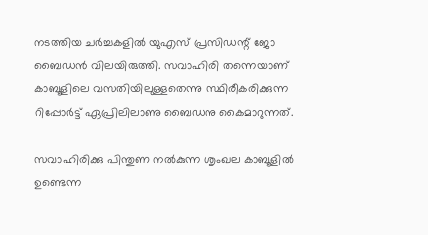നടത്തിയ ചര്‍ച്ചകളില്‍ യുഎസ് പ്രസിഡന്റ് ജോ ബൈഡന്‍ വിലയിരുത്തി. സവാഹിരി തന്നെയാണ് കാബൂളിലെ വസതിയിലുള്ളതെന്നു സ്ഥിരീകരിക്കുന്ന റിപ്പോര്‍ട്ട് ഏപ്രിലിലാണു ബൈഡനു കൈമാറുന്നത്.

സവാഹിരിക്കു പിന്തുണ നല്‍കുന്ന ശൃംഖല കാബൂളില്‍ ഉണ്ടെന്ന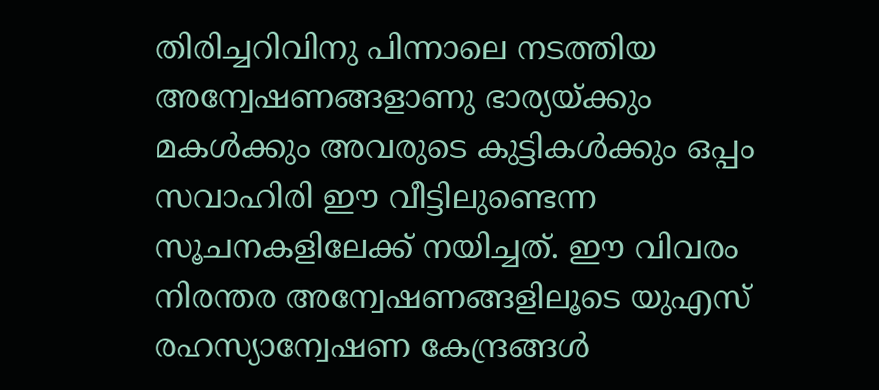തിരിച്ചറിവിനു പിന്നാലെ നടത്തിയ അന്വേഷണങ്ങളാണു ഭാര്യയ്‌ക്കും മകള്‍ക്കും അവരുടെ കുട്ടികള്‍ക്കും ഒപ്പം സവാഹിരി ഈ വീട്ടിലുണ്ടെന്ന സൂചനകളിലേക്ക് നയിച്ചത്. ഈ വിവരം നിരന്തര അന്വേഷണങ്ങളിലൂടെ യുഎസ് രഹസ്യാന്വേഷണ കേന്ദ്രങ്ങള്‍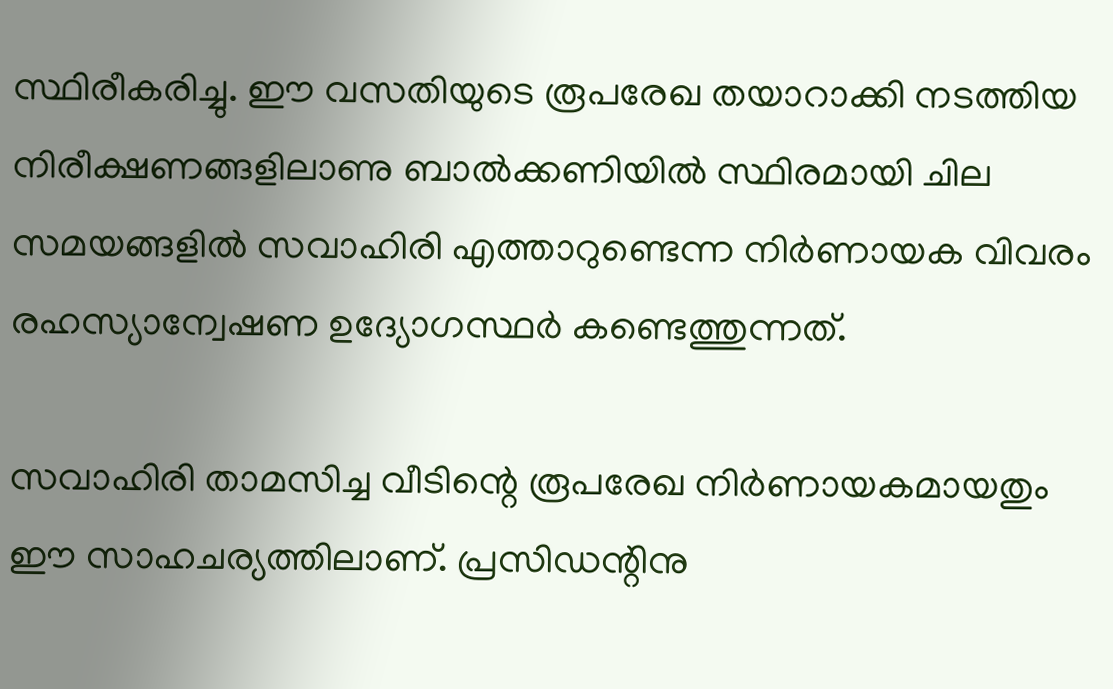സ്ഥിരീകരിച്ചു. ഈ വസതിയുടെ രൂപരേഖ തയാറാക്കി നടത്തിയ നിരീക്ഷണങ്ങളിലാണു ബാല്‍ക്കണിയില്‍ സ്ഥിരമായി ചില സമയങ്ങളില്‍ സവാഹിരി എത്താറുണ്ടെന്ന നിര്‍ണായക വിവരം രഹസ്യാന്വേഷണ ഉദ്യോഗസ്ഥര്‍ കണ്ടെത്തുന്നത്.

സവാഹിരി താമസിച്ച വീടിന്റെ രൂപരേഖ നിര്‍ണായകമായതും ഈ സാഹചര്യത്തിലാണ്. പ്രസിഡന്റിനു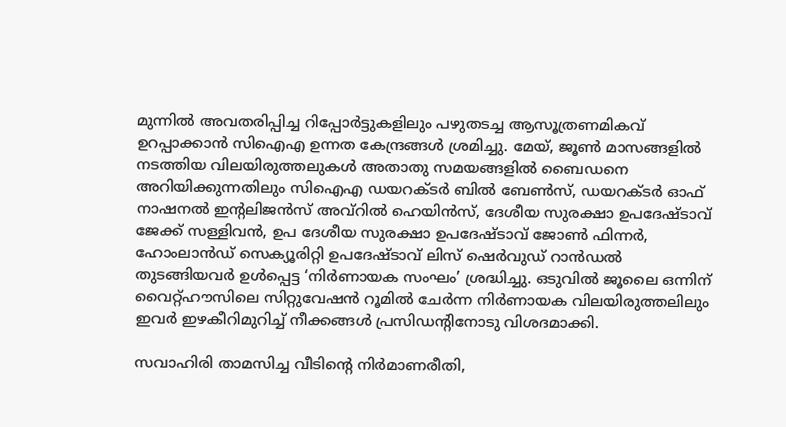മുന്നില്‍ അവതരിപ്പിച്ച റിപ്പോര്‍ട്ടുകളിലും പഴുതടച്ച ആസൂത്രണമികവ് ഉറപ്പാക്കാന്‍ സിഐഎ ഉന്നത കേന്ദ്രങ്ങള്‍ ശ്രമിച്ചു. മേയ്, ജൂണ്‍ മാസങ്ങളില്‍ നടത്തിയ വിലയിരുത്തലുകള്‍ അതാതു സമയങ്ങളില്‍ ബൈഡനെ അറിയിക്കുന്നതിലും സിഐഎ ഡയറക്ടര്‍ ബില്‍ ബേണ്‍സ്, ഡയറക്ടര്‍ ഓഫ് നാഷനല്‍ ഇന്റലിജന്‍സ് അവ്‌റില്‍ ഹെയിന്‍സ്, ദേശീയ സുരക്ഷാ ഉപദേഷ്ടാവ് ജേക്ക് സള്ളിവന്‍, ഉപ ദേശീയ സുരക്ഷാ ഉപദേഷ്ടാവ് ജോണ്‍ ഫിന്നര്‍, ഹോംലാന്‍ഡ് സെക്യൂരിറ്റി ഉപദേഷ്ടാവ് ലിസ് ഷെര്‍വുഡ് റാന്‍ഡല്‍ തുടങ്ങിയവര്‍ ഉള്‍പ്പെട്ട ‘നിര്‍ണായക സംഘം’ ശ്രദ്ധിച്ചു. ഒടുവില്‍ ജൂലൈ ഒന്നിന് വൈറ്റ്ഹൗസിലെ സിറ്റുവേഷന്‍ റൂമില്‍ ചേര്‍ന്ന നിര്‍ണായക വിലയിരുത്തലിലും ഇവര്‍ ഇഴകീറിമുറിച്ച് നീക്കങ്ങള്‍ പ്രസിഡന്റിനോടു വിശദമാക്കി.

സവാഹിരി താമസിച്ച വീടിന്റെ നിര്‍മാണരീതി,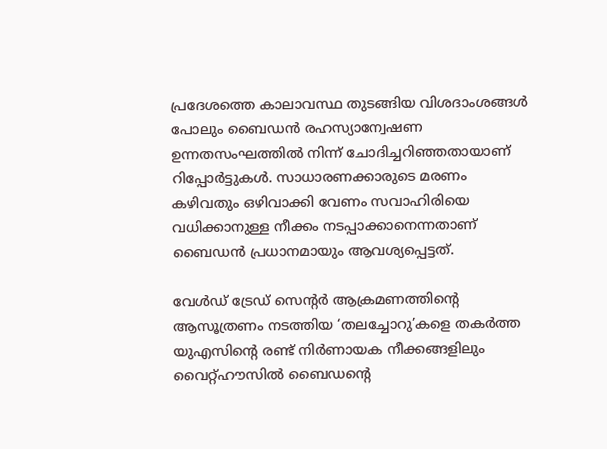പ്രദേശത്തെ കാലാവസ്ഥ തുടങ്ങിയ വിശദാംശങ്ങള്‍ പോലും ബൈഡന്‍ രഹസ്യാന്വേഷണ ഉന്നതസംഘത്തില്‍ നിന്ന് ചോദിച്ചറിഞ്ഞതായാണ് റിപ്പോര്‍ട്ടുകള്‍. സാധാരണക്കാരുടെ മരണം കഴിവതും ഒഴിവാക്കി വേണം സവാഹിരിയെ വധിക്കാനുള്ള നീക്കം നടപ്പാക്കാനെന്നതാണ് ബൈഡന്‍ പ്രധാനമായും ആവശ്യപ്പെട്ടത്.

വേള്‍ഡ് ട്രേഡ് സെന്റര്‍ ആക്രമണത്തിന്റെ ആസൂത്രണം നടത്തിയ ‘തലച്ചോറു’കളെ തകര്‍ത്ത യുഎസിന്റെ രണ്ട് നിര്‍ണായക നീക്കങ്ങളിലും വൈറ്റ്ഹൗസില്‍ ബൈഡന്റെ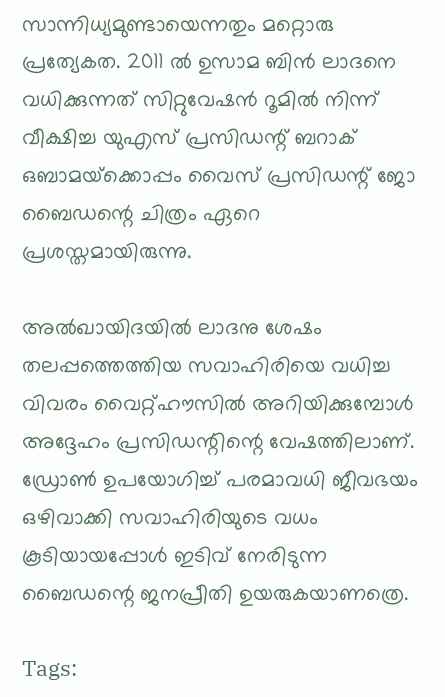സാന്നിധ്യമുണ്ടായെന്നതും മറ്റൊരു പ്രത്യേകത. 2011 ല്‍ ഉസാമ ബിന്‍ ലാദനെ വധിക്കുന്നത് സിറ്റുവേഷന്‍ റൂമില്‍ നിന്ന് വീക്ഷിച്ച യുഎസ് പ്രസിഡന്റ് ബറാക് ഒബാമയ്‌ക്കൊപ്പം വൈസ് പ്രസിഡന്റ് ജോ ബൈഡന്റെ ചിത്രം ഏറെ പ്രശസ്തമായിരുന്നു.

അല്‍ഖായിദയില്‍ ലാദനു ശേഷം തലപ്പത്തെത്തിയ സവാഹിരിയെ വധിച്ച വിവരം വൈറ്റ്ഹൗസില്‍ അറിയിക്കുമ്പോള്‍ അദ്ദേഹം പ്രസിഡന്റിന്റെ വേഷത്തിലാണ്. ഡ്രോണ്‍ ഉപയോഗിച്ച് പരമാവധി ജീവഭയം ഒഴിവാക്കി സവാഹിരിയുടെ വധം കൂടിയായപ്പോള്‍ ഇടിവ് നേരിടുന്ന ബൈഡന്റെ ജനപ്രീതി ഉയരുകയാണത്രെ.

Tags: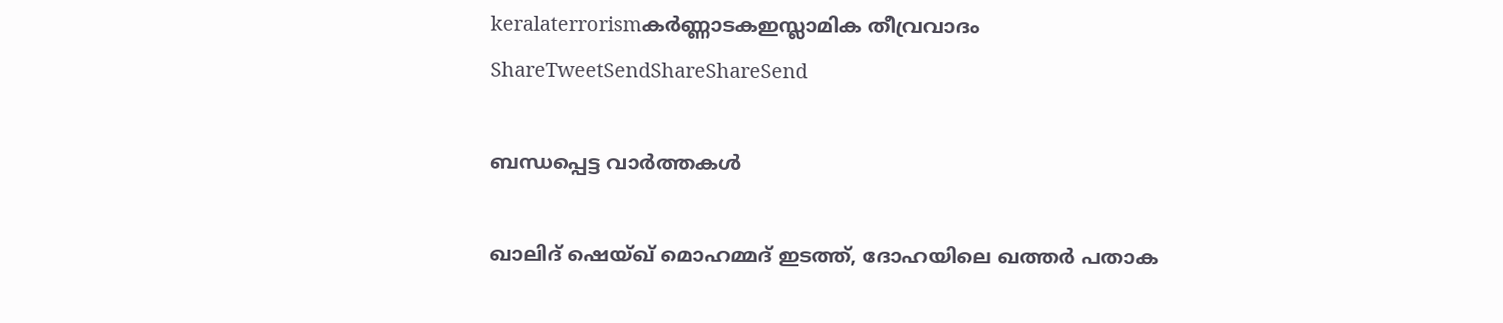keralaterrorismകര്‍ണ്ണാടകഇസ്ലാമിക തീവ്രവാദം
ShareTweetSendShareShareSend

ബന്ധപ്പെട്ട വാര്‍ത്തകള്‍

ഖാലിദ് ഷെയ്ഖ് മൊഹമ്മദ് ഇടത്ത്, ദോഹയിലെ ഖത്തർ പതാക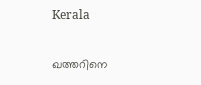Kerala

ഖത്തറിനെ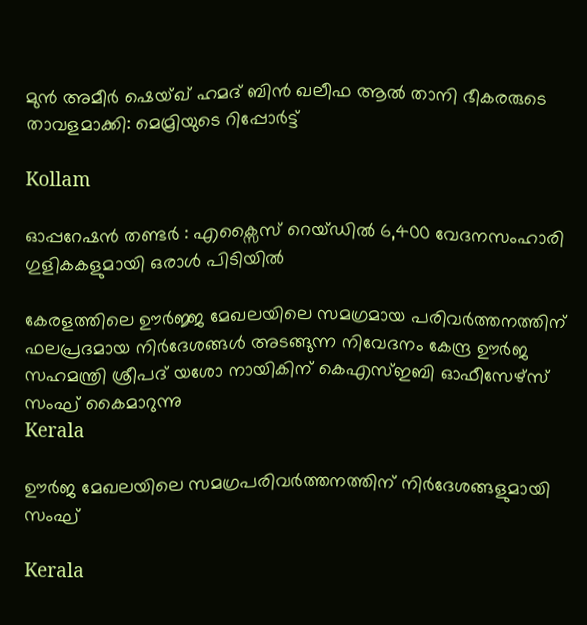മുൻ അമീർ ഷെയ്ഖ് ഹമദ് ബിൻ ഖലീഫ ആൽ താനി ഭീകരരുടെ താവളമാക്കി: മെമ്രിയുടെ റിപ്പോർട്ട്

Kollam

ഓപ്പറേഷൻ തണ്ടർ : എക്സൈസ് റെയ്ഡിൽ 6,400 വേദനസംഹാരി ഗുളികകളുമായി ഒരാള്‍ പിടിയില്‍

കേരളത്തിലെ ഊര്‍ജ്ജ മേഖലയിലെ സമഗ്രമായ പരിവര്‍ത്തനത്തിന് ഫലപ്രദമായ നിര്‍ദേശങ്ങള്‍ അടങ്ങുന്ന നിവേദനം കേന്ദ്ര ഊര്‍ജ സഹമന്ത്രി ശ്രീപദ് യശോ നായികിന് കെഎസ്ഇബി ഓഫീസേഴ്‌സ് സംഘ് കൈമാറുന്നു
Kerala

ഊര്‍ജ മേഖലയിലെ സമഗ്രപരിവര്‍ത്തനത്തിന് നിര്‍ദേശങ്ങളുമായി സംഘ്

Kerala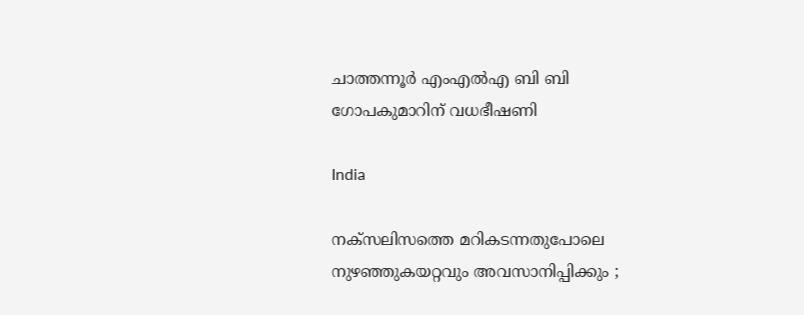ചാത്തന്നൂര്‍ എംഎല്‍എ ബി ബി ഗോപകുമാറിന് വധഭീഷണി

India

നക്സലിസത്തെ മറികടന്നതുപോലെ നുഴഞ്ഞുകയറ്റവും അവസാനിപ്പിക്കും ;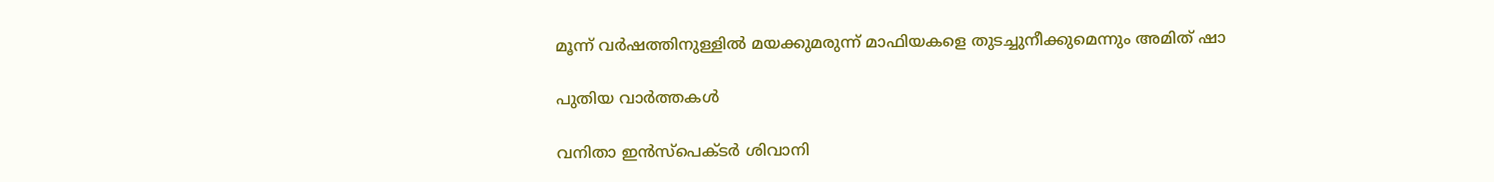മൂന്ന് വർഷത്തിനുള്ളിൽ മയക്കുമരുന്ന് മാഫിയകളെ തുടച്ചുനീക്കുമെന്നും അമിത് ഷാ

പുതിയ വാര്‍ത്തകള്‍

വനിതാ ഇന്‍സ്പെക്ടര്‍ ശിവാനി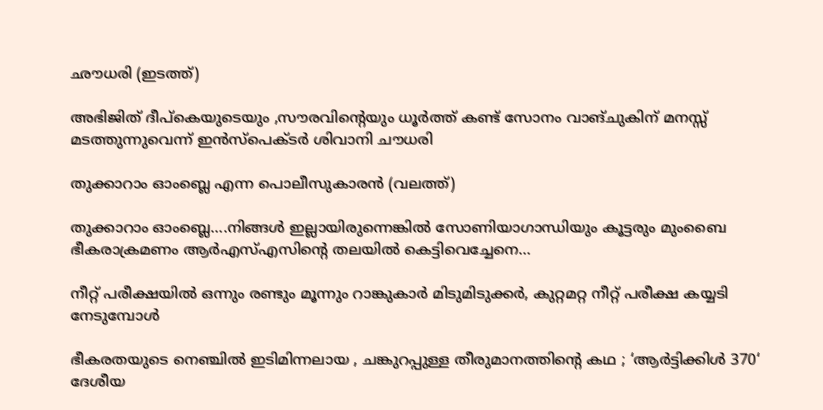ഛൗധരി (ഇടത്ത്)

അഭിജിത് ദീപ്കെയുടെയും ,സൗരവിന്റെയും ധൂര്‍ത്ത് കണ്ട് സോനം വാങ്ചുകിന് മനസ്സ് മടത്തുന്നുവെന്ന് ഇന്‍സ്പെക്ടര്‍ ശിവാനി ചൗധരി

തുക്കാറാം ഓംബ്ലെ എന്ന പൊലീസുകാരന്‍ (വലത്ത്)

തുക്കാറാം ഓംബ്ലെ….നിങ്ങള്‍ ഇല്ലായിരുന്നെങ്കില്‍ സോണിയാഗാന്ധിയും കൂട്ടരും മുംബൈ ഭീകരാക്രമണം ആര്‍എസ്എസിന്റെ തലയില്‍ കെട്ടിവെച്ചേനെ…

നീറ്റ് പരീക്ഷയില്‍ ഒന്നും രണ്ടും മൂന്നും റാങ്കുകാര്‍ മിടുമിടുക്കര്‍, കുറ്റമറ്റ നീറ്റ് പരീക്ഷ കയ്യടി നേടുമ്പോള്‍

ഭീകരതയുടെ നെഞ്ചിൽ ഇടിമിന്നലായ , ചങ്കുറപ്പുള്ള തീരുമാനത്തിന്റെ കഥ ; ‘ആർട്ടിക്കിൾ 370‘ ദേശീയ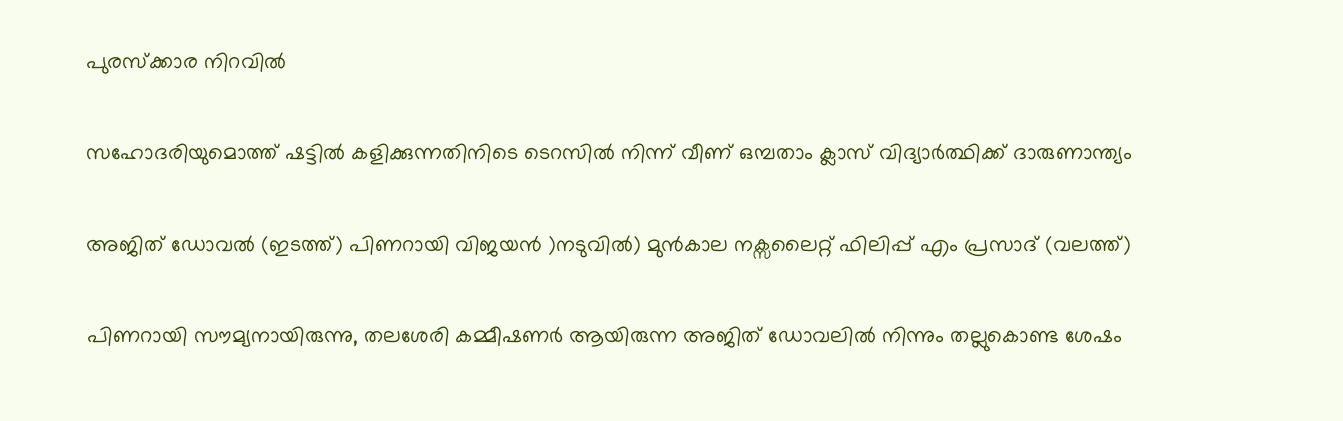പുരസ്ക്കാര നിറവിൽ

സഹോദരിയുമൊത്ത് ഷട്ടില്‍ കളിക്കുന്നതിനിടെ ടെറസില്‍ നിന്ന് വീണ് ഒമ്പതാം ക്ലാസ് വിദ്യാര്‍ത്ഥിക്ക് ദാരുണാന്ത്യം

അജിത് ഡോവല്‍ (ഇടത്ത്) പിണറായി വിജയന്‍ )നടുവില്‍) മുന്‍കാല നക്സലൈറ്റ് ഫിലിപ്പ് എം പ്രസാദ് (വലത്ത്)

പിണറായി സൗമ്യനായിരുന്നു, തലശേരി കമ്മീഷണര്‍ ആയിരുന്ന അജിത് ഡോവലില്‍ നിന്നും തല്ലുകൊണ്ട ശേഷം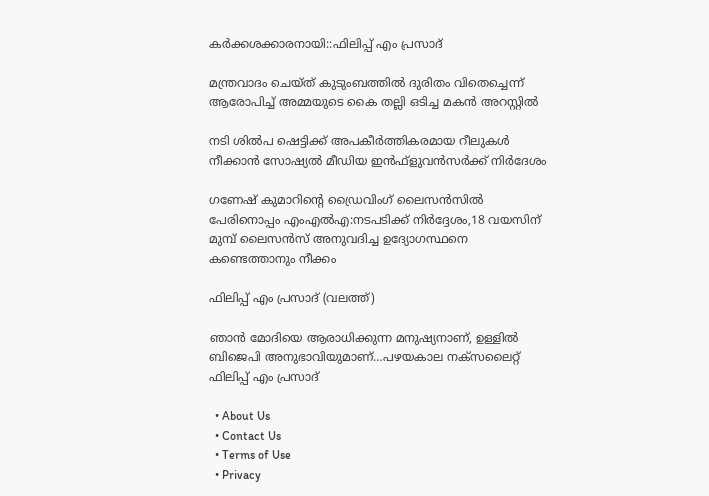കര്‍ക്കശക്കാരനായി::ഫിലിപ്പ് എം പ്രസാദ്

മന്ത്രവാദം ചെയ്ത് കുടുംബത്തില്‍ ദുരിതം വിതെച്ചെന്ന് ആരോപിച്ച് അമ്മയുടെ കൈ തല്ലി ഒടിച്ച മകന്‍ അറസ്റ്റില്‍

നടി ശില്‍പ ഷെട്ടിക്ക് അപകീര്‍ത്തികരമായ റീലുകള്‍ നീക്കാന്‍ സോഷ്യല്‍ മീഡിയ ഇന്‍ഫ്‌ളുവന്‍സര്‍ക്ക് നിര്‍ദേശം

ഗണേഷ് കുമാറിന്റെ ഡ്രൈവിംഗ് ലൈസന്‍സില്‍ പേരിനൊപ്പം എംഎല്‍എ:നടപടിക്ക് നിര്‍ദ്ദേശം,18 വയസിന് മുമ്പ് ലൈസന്‍സ് അനുവദിച്ച ഉദ്യോഗസ്ഥനെ കണ്ടെത്താനും നീക്കം

ഫിലിപ്പ് എം പ്രസാദ് (വലത്ത്)

ഞാന്‍ മോദിയെ ആരാധിക്കുന്ന മനുഷ്യനാണ്, ഉള്ളില്‍ ബിജെപി അനുഭാവിയുമാണ്…പഴയകാല നക്സലൈറ്റ് ഫിലിപ്പ് എം പ്രസാദ്

  • About Us
  • Contact Us
  • Terms of Use
  • Privacy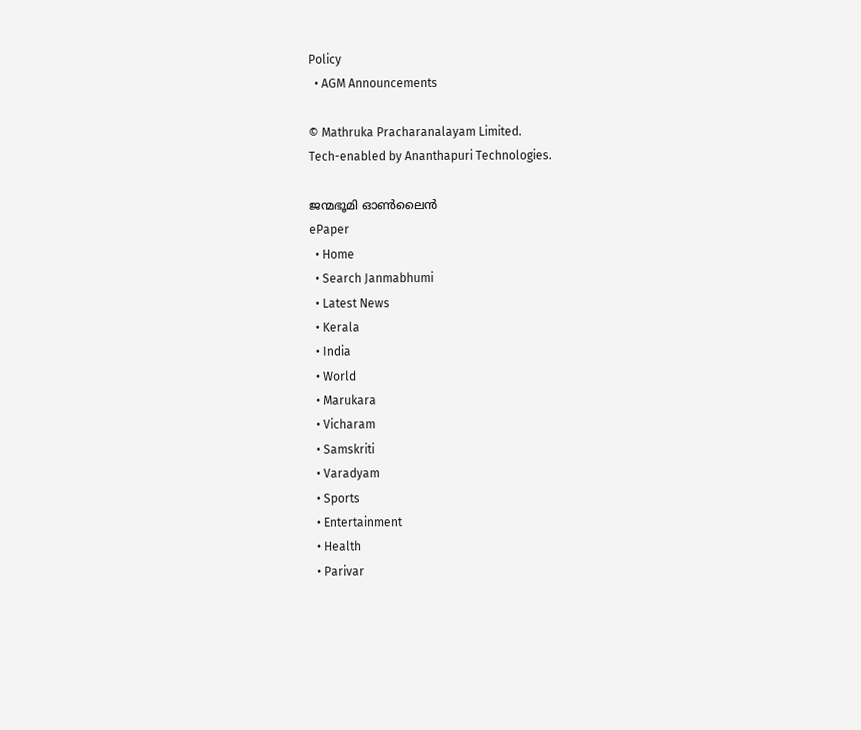Policy
  • AGM Announcements

© Mathruka Pracharanalayam Limited.
Tech-enabled by Ananthapuri Technologies.

ജന്മഭൂമി ഓണ്‍ലൈന്‍
ePaper
  • Home
  • Search Janmabhumi
  • Latest News
  • Kerala
  • India
  • World
  • Marukara
  • Vicharam
  • Samskriti
  • Varadyam
  • Sports
  • Entertainment
  • Health
  • Parivar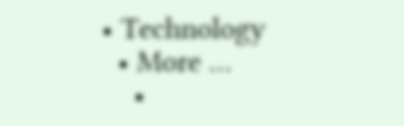• Technology
  • More …
    •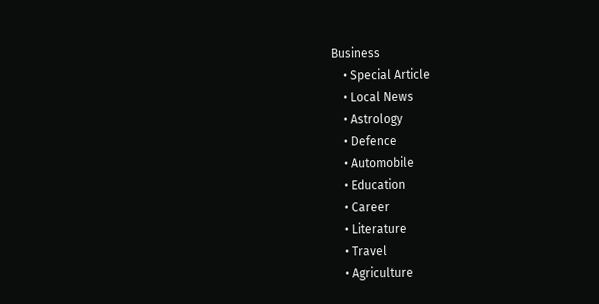Business
    • Special Article
    • Local News
    • Astrology
    • Defence
    • Automobile
    • Education
    • Career
    • Literature
    • Travel
    • Agriculture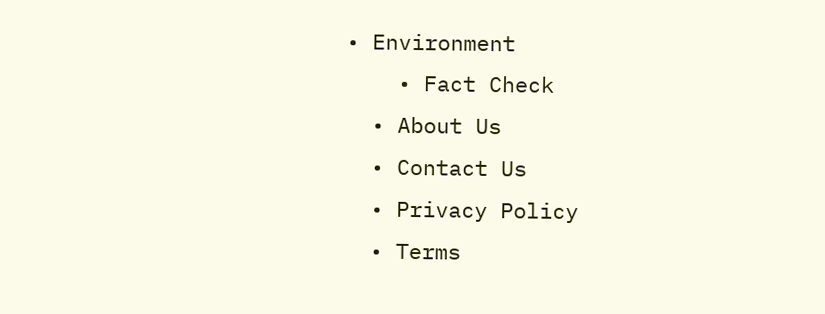• Environment
    • Fact Check
  • About Us
  • Contact Us
  • Privacy Policy
  • Terms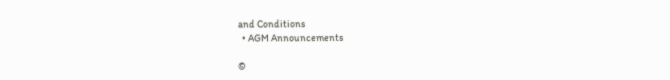and Conditions
  • AGM Announcements

©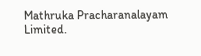Mathruka Pracharanalayam Limited.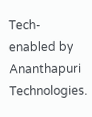Tech-enabled by Ananthapuri Technologies.